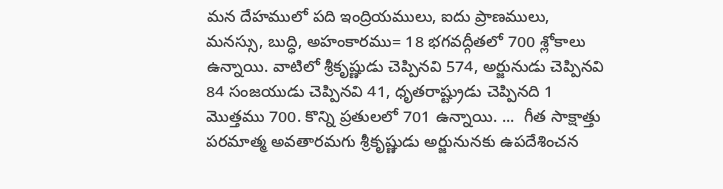మన దేహములో పది ఇంద్రియములు, ఐదు ప్రాణములు, మనస్సు, బుద్ధి, అహంకారము= 18 భగవద్గీతలో 700 శ్లోకాలు ఉన్నాయి. వాటిలో శ్రీకృష్ణుడు చెప్పినవి 574, అర్జునుడు చెప్పినవి 84 సంజయుడు చెప్పినవి 41, ధృతరాష్ట్రుడు చెప్పినది 1 మొత్తము 700. కొన్ని ప్రతులలో 701 ఉన్నాయి. ...  గీత సాక్షాత్తు పరమాత్మ అవతారమగు శ్రీకృష్ణుడు అర్జునునకు ఉపదేశించన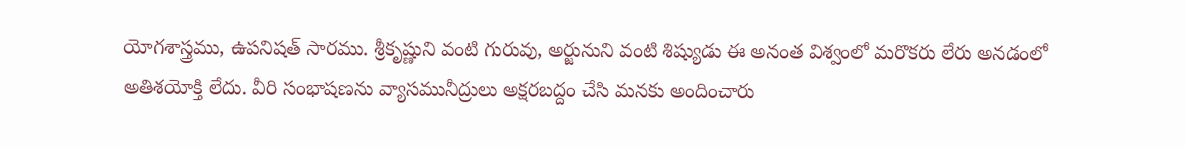యోగశాస్త్రము, ఉపనిషత్ సారము. శ్రీకృష్ణుని వంటి గురువు, అర్జునుని వంటి శిష్యుడు ఈ అనంత విశ్వంలో మరొకరు లేరు అనడంలో అతిశయోక్తి లేదు. వీరి సంభాషణను వ్యాసమునీద్రులు అక్షరబద్దం చేసి మనకు అందించారు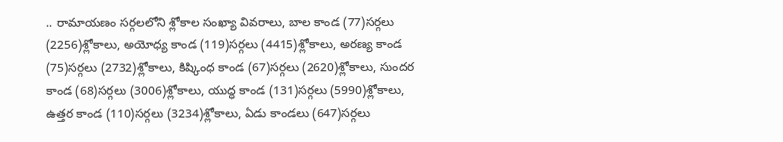.. రామాయణం సర్గలలోని శ్లోకాల సంఖ్యా వివరాలు, బాల కాండ (77)సర్గలు (2256)శ్లోకాలు, అయోధ్య కాండ (119)సర్గలు (4415)శ్లోకాలు, అరణ్య కాండ (75)సర్గలు (2732)శ్లోకాలు, కిష్కింధ కాండ (67)సర్గలు (2620)శ్లోకాలు, సుందర కాండ (68)సర్గలు (3006)శ్లోకాలు, యుద్ధ కాండ (131)సర్గలు (5990)శ్లోకాలు, ఉత్తర కాండ (110)సర్గలు (3234)శ్లోకాలు, ఏడు కాండలు (647)సర్గలు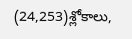(24,253)శ్లోకాలు,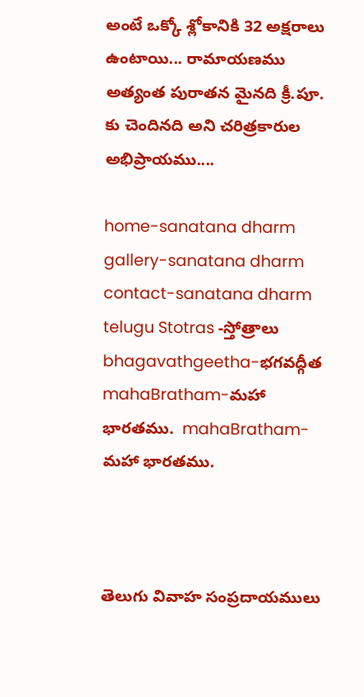అంటే ఒక్కో శ్లోకానికి 32 అక్షరాలు ఉంటాయి... రామాయణము అత్యంత పురాతన మైనది క్రీ.పూ. కు చెందినది అని చరిత్రకారుల అభిప్రాయము....

home-sanatana dharm  gallery-sanatana dharm  contact-sanatana dharm
telugu Stotras -స్తోత్రాలు bhagavathgeetha-భగవద్గీత  mahaBratham-మహా భారతము.  mahaBratham-మహా భారతము.



తెలుగు వివాహ సంప్రదాయములు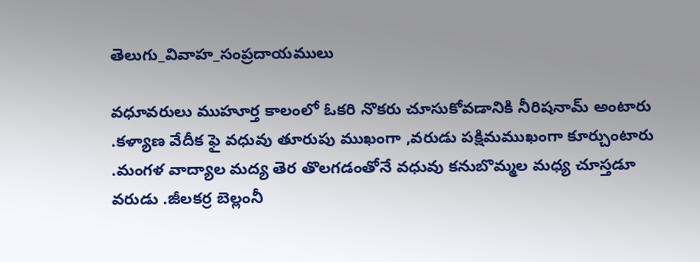తెలుగు_వివాహ_సంప్రదాయములు

వధూవరులు ముహూర్త కాలంలో ఓకరి నొకరు చూసుకోవడానికి నీరిషనామ్ అంటారు .కళ్యాణ వేదీక ఫై వధువు తూరుపు ముఖంగా ,వరుడు పక్షిమముఖంగా కూర్చుంటారు .మంగళ వాద్యాల మద్య తెర తొలగడంతోనే వధువు కనుబొమ్మల మధ్య చూస్తడూ వరుడు .జీలకర్ర బెల్లంనీ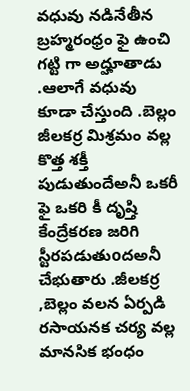వధువు నడినేతీన బ్రహ్మరంధ్రం ఫై ఉంచి గట్టి గా అద్హూతాడు .ఆలాగే వధువు కూడా చేస్తుంది .బెల్లం జీలకర్ర మిశ్రమం వల్ల కొత్త శక్తీ పుడుతుందేఅనీ ఒకరీ ఫై ఒకరి కీ దృష్తి కేంద్రేకరణ జరిగి స్టీరపడుతుoదఅనీ చేభుతారు .జీలకర్ర ,బెల్లం వలన ఏర్పడి రసాయనక చర్య వల్ల మానసిక భంధం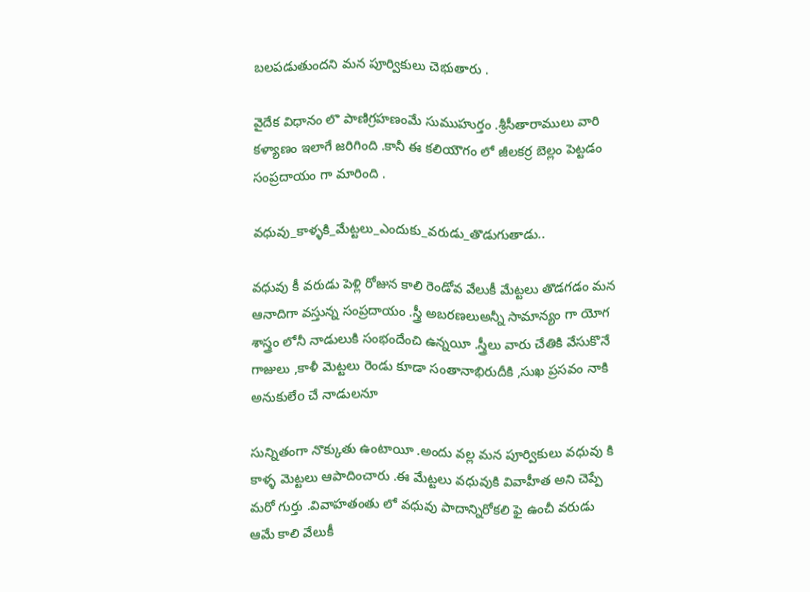బలపడుతుందని మన పూర్వికులు చెభుతారు .

వైదేక విధానం లొ పాణిగ్రహణంమే సుముహుర్తం .శ్రీసీతారాములు వారి కళ్యాణం ఇలాగే జరిగింది .కానీ ఈ కలియౌగం లో జీలకర్ర బెల్లం పెట్టడం సంప్రదాయం గా మారింది .

వధువు_కాళ్ళకి_మేట్టలు_ఎందుకు_వరుడు_తొడుగుతాడు..

వధువు కీ వరుడు పెళ్లి రోజున కాలి రెండోవ వేలుకీ మేట్టలు తొడగడం మన ఆనాదిగా వస్తున్న సంప్రదాయం .స్త్రీ అబరణలుఅన్నీ సామాన్యం గా యోగ శాస్త్రం లోనీ నాడులుకి సంభందేంచి ఉన్నయీ .స్త్రీలు వారు చేతికి వేసుకొనే గాజులు ,కాళీ మెట్టలు రెండు కూడా సంతానాభిరుదీకి ,సుఖ ప్రసవం నాకి అనుకులేo చే నాడులనూ

సున్నితంగా నొక్కుతు ఉంటాయీ .అందు వల్ల మన పూర్వికులు వధువు కి కాళ్ళ మెట్టలు ఆపాదించారు .ఈ మేట్టలు వధువుకి వివాహీత అని చెప్పే మరో గుర్తు .వివాహతంతు లో వధువు పాదాన్నిరోకలి ఫై ఉంచీ వరుడు ఆమే కాలి వేలుకీ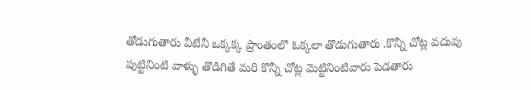తోడుగుతారు వీటేనీ ఒక్కక్క ప్రాంతంలొ ఓక్కలా తొడుగుతారు .కొన్నీ చోట్ల వదువు పుట్టినింటి వాళ్ళు తొడిగితే మరి కొన్నీ చోట్ల మెట్టినింటివారు పెడతారు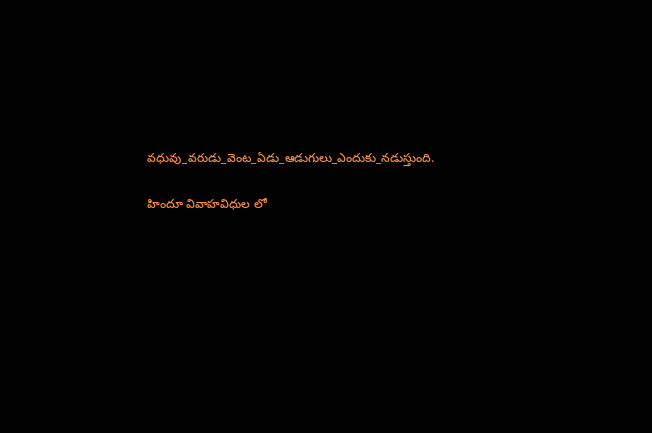వధువు_వరుడు_వెంట_ఏడు_ఆడుగులు_ఎందుకు_నడుస్తుంది.

హిందూ వివాహవిధుల లో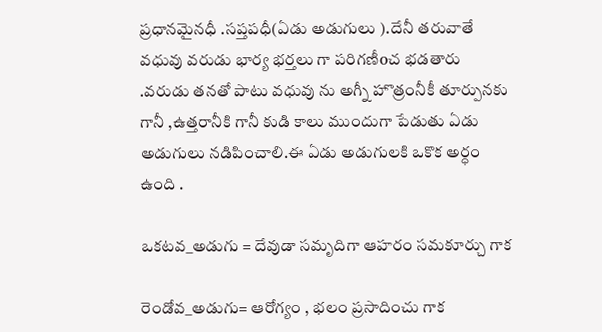ప్రధానమైనధీ .సప్తపధీ(ఏడు అడుగులు ).దేనీ తరువాతే వధువు వరుడు భార్య భర్తలు గా పరిగణీoచ భడతారు .వరుడు తనతో పాటు వధువు ను అగ్నీ హొత్రంనీకీ తూర్పునకు గానీ ,ఉత్తరానీకి గానీ కుడి కాలు ముందుగా పేడుతు ఏడు అడుగులు నడిపించాలి.ఈ ఏడు అడుగులకి ఒకొక అర్ధం ఉంది .

ఒకటవ_అడుగు = దేవుడా సమృదిగా ఆహరం సమకూర్చు గాక

రెండోవ_అడుగు= ఆరోగ్యం , భలం ప్రసాదించు గాక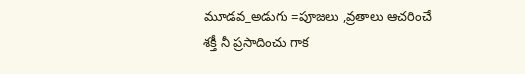మూడవ_అడుగు =పూజలు ,వ్రతాలు ఆచరించే శక్తీ నీ ప్రసాదించు గాక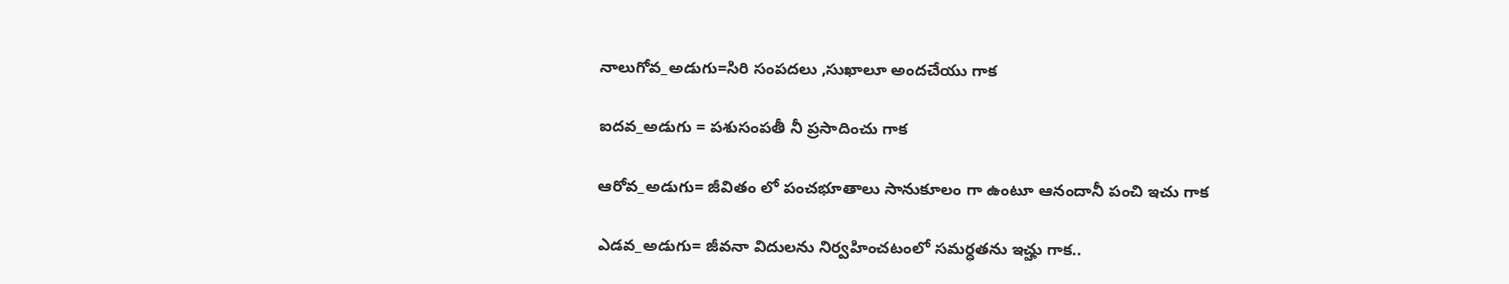నాలుగోవ_అడుగు=సిరి సంపదలు ,సుఖాలూ అందచేయు గాక

ఐదవ_అడుగు = పశుసంపతీ నీ ప్రసాదించు గాక

ఆరోవ_అడుగు= జీవితం లో పంచభూతాలు సానుకూలం గా ఉంటూ ఆనందానీ పంచి ఇచు గాక

ఎడవ_అడుగు= జీవనా విదులను నిర్వహించటంలో సమర్ధతను ఇచ్హు గాక..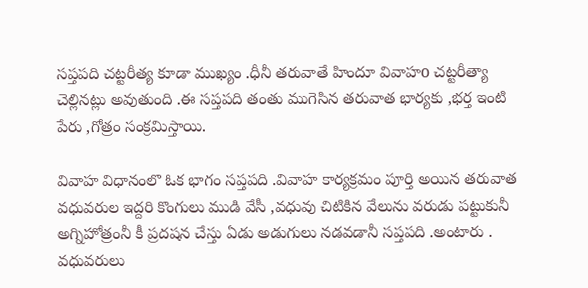సప్తపది చట్టరీత్య కూడా ముఖ్యం .ధీనీ తరువాతే హిందూ వివాహo చట్టరీత్యా చెల్లినట్లు అవుతుంది .ఈ సప్తపది తంతు ముగెసిన తరువాత భార్యకు ,భర్త ఇంటి పేరు ,గోత్రం సంక్రమిస్తాయి.

వివాహ విధానంలొ ఓక భాగం సప్తపది .వివాహ కార్యక్రమం పూర్తి అయిన తరువాత వధువరుల ఇద్దరి కొంగులు ముడి వేసీ ,వధువు చిటికిన వేలును వరుడు పట్టుకునీ అగ్నిహోత్రంనీ కీ ప్రదషన చేస్తు ఏడు అడుగులు నడవడానీ సప్తపది .అంటారు . వధువరులు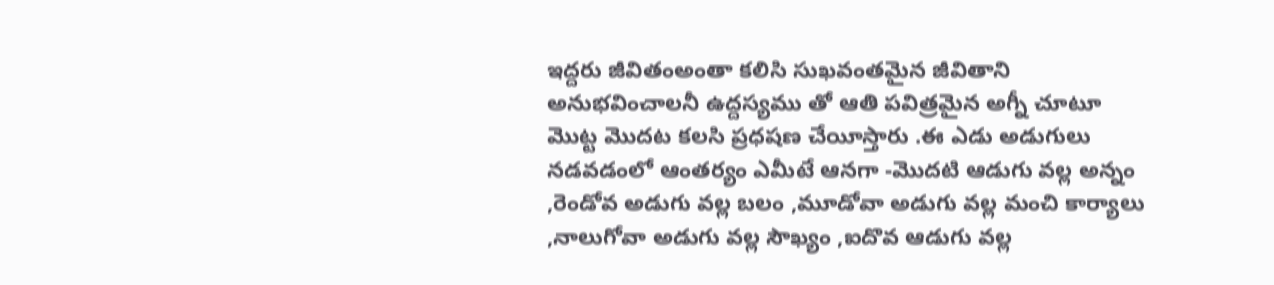ఇద్దరు జీవితంఅంతా కలిసి సుఖవంతమైన జీవితాని అనుభవించాలనీ ఉద్దస్యము తో ఆతి పవిత్రమైన అగ్నీ చూటూ మొట్ట మొదట కలసి ప్రధషణ చేయీస్తారు .ఈ ఎడు అడుగులు నడవడంలో ఆంతర్యం ఎమీటే ఆనగా -మొదటి ఆడుగు వల్ల అన్నం ,రెండోవ అడుగు వల్ల బలం ,మూడోవా అడుగు వల్ల మంచి కార్యాలు ,నాలుగోవా అడుగు వల్ల సౌఖ్యం ,ఐదొవ ఆడుగు వల్ల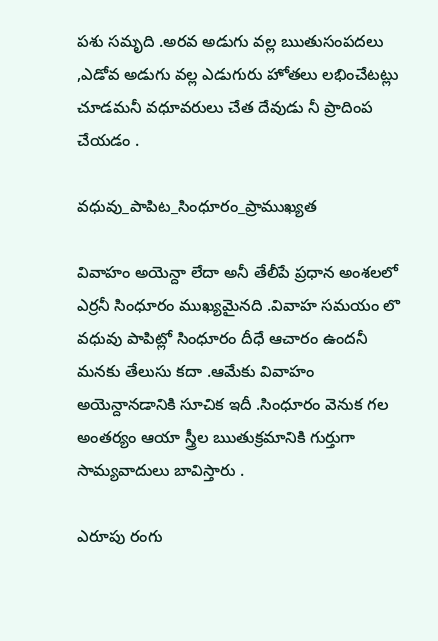పశు సమృది .అరవ అడుగు వల్ల ఋతుసంపదలు ,ఎడోవ అడుగు వల్ల ఎడుగురు హోతలు లభించేటట్లు చూడమనీ వధూవరులు చేత దేవుడు నీ ప్రాదింప చేయడం .

వధువు_పాపిట_సింధూరం_ప్రాముఖ్యత

వివాహం అయెన్దా లేదా అనీ తేలీపే ప్రధాన అంశలలో ఎర్రనీ సింధూరం ముఖ్యమైనది .వివాహ సమయం లొ వధువు పాపిట్లో సింధూరం దీధే ఆచారం ఉందనీ మనకు తేలుసు కదా .ఆమేకు వివాహం అయెన్దానడానికి సూచిక ఇదీ .సింధూరం వెనుక గల అంతర్యం ఆయా స్త్రీల ఋతుక్రమానికి గుర్తుగా సామ్యవాదులు బావిస్తారు .

ఎరూపు రంగు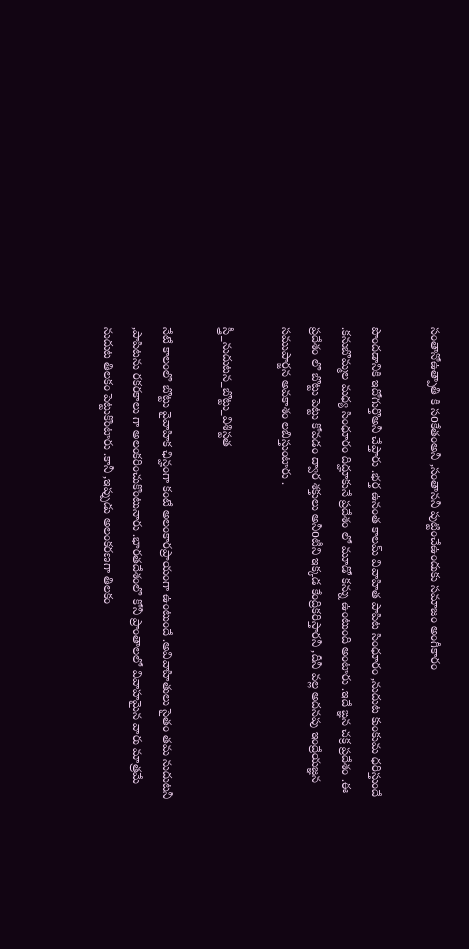సంతానోఉత్పాతి కి సoకేతంఅనీ ,సంతాననీ పుట్టించేఉందుకు సమాజం అంగీకారం

పొందడానికి ఇదోగుర్తొఅనీ చేప్తారు .భర్త ఉనంత కాలమ్ వివాహిత పాపిట సింధూరం ,నుదుట కుంకుమ ధరిస్తుందే .కనుబొమ్మల మధ్య సింధూరం దిద్హూకునే ప్రదేశం లో మూడో కన్ను ఉంటుంది అంటారు .ఇదే ఙ్ఞన చక్ర ప్రదేశం .ఈ ప్రదేశం లొ బొట్టు పెట్టు కోవడం ద్వార శక్తులు అనీoటీని ఇక్కడ కేంద్రికరిస్తారనీ ,దీనీ వల్ల అదనపు ఇంద్రేయజ్ఞన సముపార్జన అవకాశం లబిస్తుంటారు .

స్త్రీ_నుదుటన_బొట్టు_విశిస్టత

నేటే కాలంలొ బొట్టు వైవాహిక ఛిన్హంగా కంటే అలంకారప్రాయంగా ఉంటుందే .అవివాహితులు సైతం తమ నుదుటనీ ,పాపిటను రకరకాలు గా అలంకరించుకొంటునారు .భారతదేశంలొ కోనీ ప్రాంతాలలో వివాహమైన వారు మాత్రమే నుదుట తిలకం పెట్టుకొంటారు .కానీ ,ఇప్పుడు అలంకరణగా తిలకం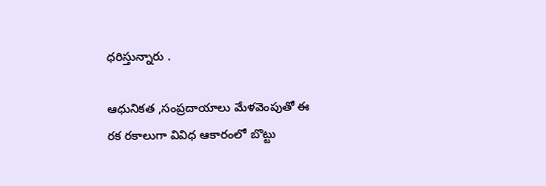ధరిస్తున్నారు .

ఆధునికత ,సంప్రదాయాలు మేళవెంపుతో ఈ రక రకాలుగా వివిధ ఆకారంలో బొట్టు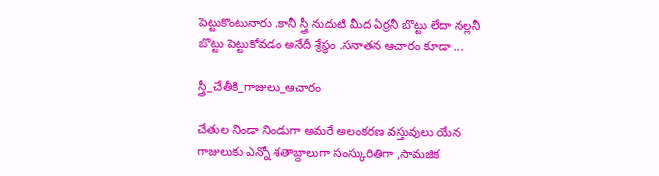పెట్టుకొంటునారు .కానీ స్త్రీ నుదుటి మీద ఏర్రనీ బొట్టు లేదా నల్లనీ బొట్టు పెట్టుకోవడం అనేదీ శ్రేస్థం .సనాతన ఆచారం కూడా ...

స్త్రీ_చేతీకి_గాజులు_ఆచారం

చేతుల నిండా నిండుగా అమరే అలంకరణ వస్తువులు యేన గాజులుకు ఎన్నో శతాబ్దాలుగా సంస్కురితిగా ,సామజిక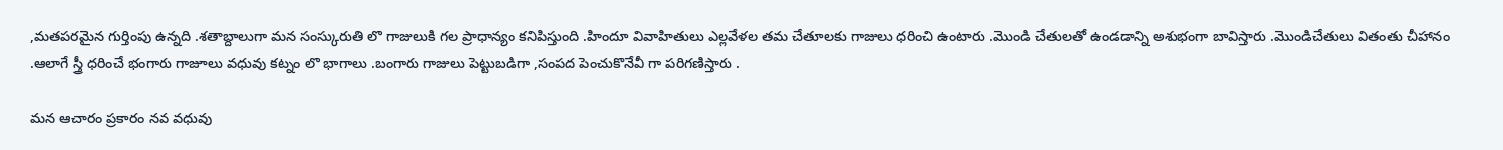,మతపరమైన గుర్తింపు ఉన్నది .శతాబ్దాలుగా మన సంస్కురుతి లొ గాజులుకి గల ప్రాధాన్యం కనిపిస్తుంది .హిందూ వివాహితులు ఎల్లవేళల తమ చేతూలకు గాజులు ధరించి ఉంటారు .మొండి చేతులతో ఉండడాన్ని అశుభంగా బావిస్తారు .మొండిచేతులు వితంతు చీహానం .ఆలాగే స్త్రీ ధరించే భంగారు గాజూలు వధువు కట్నం లొ భాగాలు .బంగారు గాజులు పెట్టుబడిగా ,సంపద పెంచుకొనేవీ గా పరిగణిస్తారు .

మన ఆచారం ప్రకారం నవ వధువు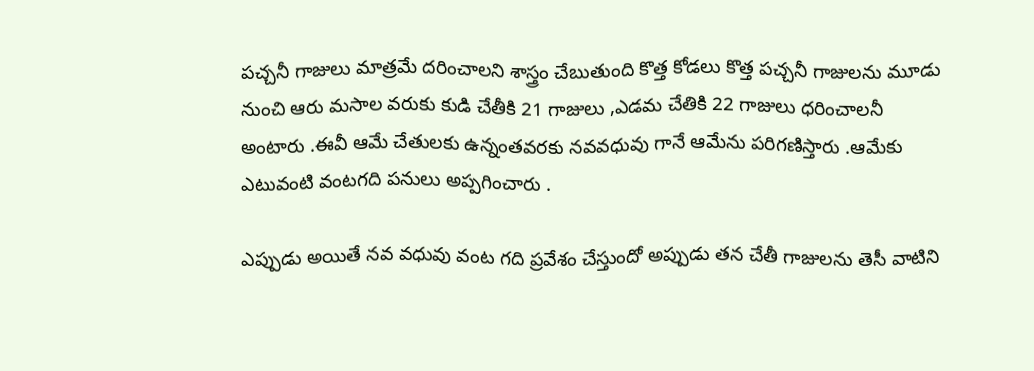పచ్చనీ గాజులు మాత్రమే దరించాలని శాస్త్రం చేబుతుంది కొత్త కోడలు కొత్త పచ్చనీ గాజులను మూడు నుంచి ఆరు మసాల వరుకు కుడి చేతీకి 21 గాజులు ,ఎడమ చేతికి 22 గాజులు ధరించాలనీ అంటారు .ఈవీ ఆమే చేతులకు ఉన్నంతవరకు నవవధువు గానే ఆమేను పరిగణిస్తారు .ఆమేకు ఎటువంటి వంటగది పనులు అప్పగించారు .

ఎప్పుడు అయితే నవ వధువు వంట గది ప్రవేశం చేస్తుందో అప్పుడు తన చేతీ గాజులను తెసీ వాటిని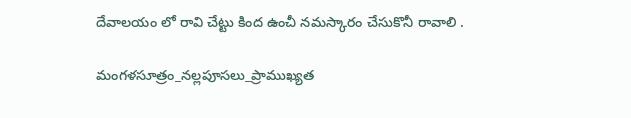దేవాలయం లో రావి చేట్టు కింద ఉంచీ నమస్కారం చేసుకొనీ రావాలి .

మంగళసూత్రం_నల్లపూసలు_ప్రాముఖ్యత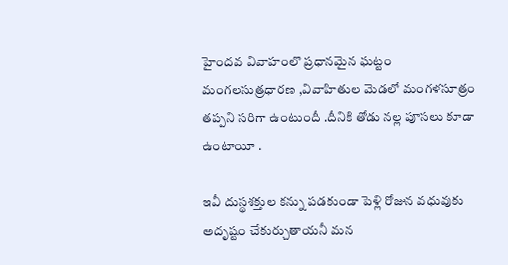హైందవ వివాహంలొ ప్రధానమైన ఘట్టం మంగలసుత్రధారణ ,వివాహితుల మెడలో మంగళసూత్రం తప్పని సరిగా ఉంటుందీ .దీనికి తోడు నల్ల పూసలు కూడా ఉంటాయీ .

ఇవీ దుస్థశక్తుల కన్ను పడకుండా పెళ్లి రోజున వధువుకు అదృష్టం చేకుర్చుతాయనీ మన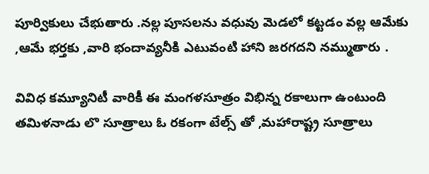పూర్వికులు చేభుతారు .నల్ల పూసలను వధువు మెడలో కట్టడం వల్ల ఆమేకు ,ఆమే భర్తకు ,వారి భందావ్యనీకి ఎటువంటి హాని జరగదని నమ్ముతారు .

వివిధ కమ్యూనిటీ వారికీ ఈ మంగళసూత్రం విభిన్న రకాలుగా ఉంటుంది తమిళనాడు లొ సూత్రాలు ఓ రకంగా టేల్స్ తో ,మహారాష్ట్ర సూత్రాలు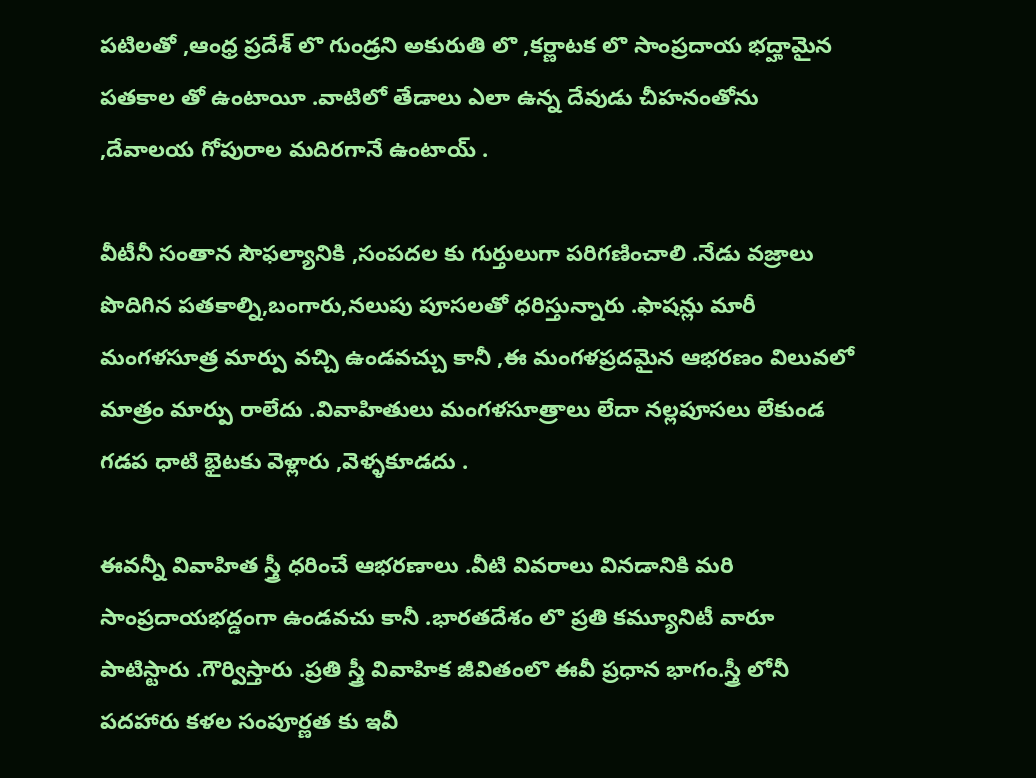పటిలతో ,ఆంధ్ర ప్రదేశ్ లొ గుండ్రని అకురుతి లొ ,కర్ణాటక లొ సాంప్రదాయ భద్హామైన పతకాల తో ఉంటాయీ .వాటిలో తేడాలు ఎలా ఉన్న దేవుడు చీహనంతోను ,దేవాలయ గోపురాల మదిరగానే ఉంటాయ్ .

వీటీనీ సంతాన సౌఫల్యానికి ,సంపదల కు గుర్తులుగా పరిగణించాలి .నేడు వజ్రాలు పొదిగిన పతకాల్ని,బంగారు,నలుపు పూసలతో ధరిస్తున్నారు .ఫాషన్లు మారీ మంగళసూత్ర మార్పు వచ్చి ఉండవచ్చు కానీ ,ఈ మంగళప్రదమైన ఆభరణం విలువలో మాత్రం మార్పు రాలేదు .వివాహితులు మంగళసూత్రాలు లేదా నల్లపూసలు లేకుండ గడప ధాటి భైటకు వెళ్లారు ,వెళ్ళకూడదు .

ఈవన్నీ వివాహిత స్త్రీ ధరించే ఆభరణాలు .వీటి వివరాలు వినడానికి మరి సాంప్రదాయభద్డంగా ఉండవచు కానీ .భారతదేశం లొ ప్రతి కమ్యూనిటీ వారూ పాటిస్టారు .గౌర్విస్తారు .ప్రతి స్త్రీ వివాహిక జీవితంలొ ఈవీ ప్రధాన భాగం.స్త్రీ లోనీ పదహారు కళల సంపూర్ణత కు ఇవీ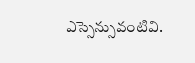ఎస్సెన్సువంటివి.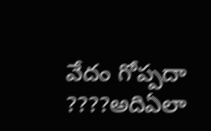వేదం గోప్పదా ????అదిఏలా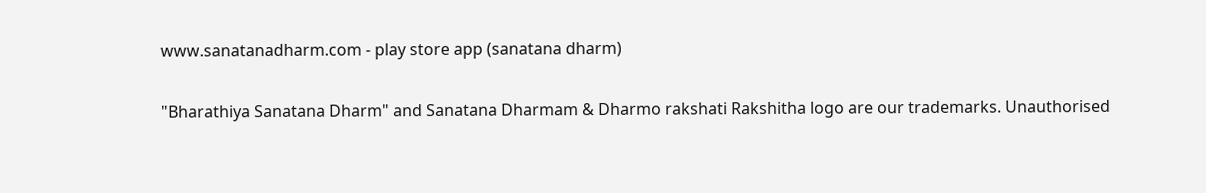www.sanatanadharm.com - play store app (sanatana dharm)

"Bharathiya Sanatana Dharm" and Sanatana Dharmam & Dharmo rakshati Rakshitha logo are our trademarks. Unauthorised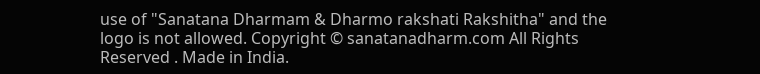use of "Sanatana Dharmam & Dharmo rakshati Rakshitha" and the logo is not allowed. Copyright © sanatanadharm.com All Rights Reserved . Made in India.